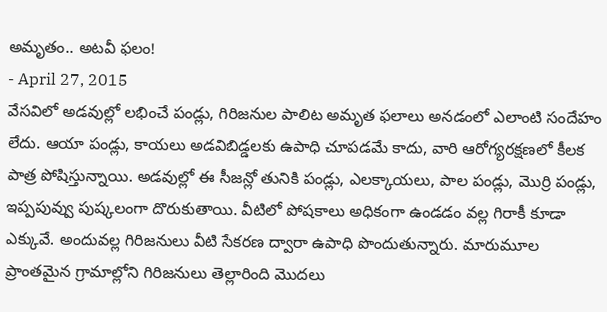అమృతం.. అటవీ ఫలం!
- April 27, 2015
వేసవిలో అడవుల్లో లభించే పండ్లు, గిరిజనుల పాలిట అమృత ఫలాలు అనడంలో ఎలాంటి సందేహం లేదు. ఆయా పండ్లు, కాయలు అడవిబిడ్డలకు ఉపాధి చూపడమే కాదు, వారి ఆరోగ్యరక్షణలో కీలక పాత్ర పోషిస్తున్నాయి. అడవుల్లో ఈ సీజన్లో తునికి పండ్లు, ఎలక్కాయలు, పాల పండ్లు, మొర్రి పండ్లు, ఇప్పపువ్వు పుష్కలంగా దొరుకుతాయి. వీటిలో పోషకాలు అధికంగా ఉండడం వల్ల గిరాకీ కూడా ఎక్కువే. అందువల్ల గిరిజనులు వీటి సేకరణ ద్వారా ఉపాధి పొందుతున్నారు. మారుమూల ప్రాంతమైన గ్రామాల్లోని గిరిజనులు తెల్లారింది మొదలు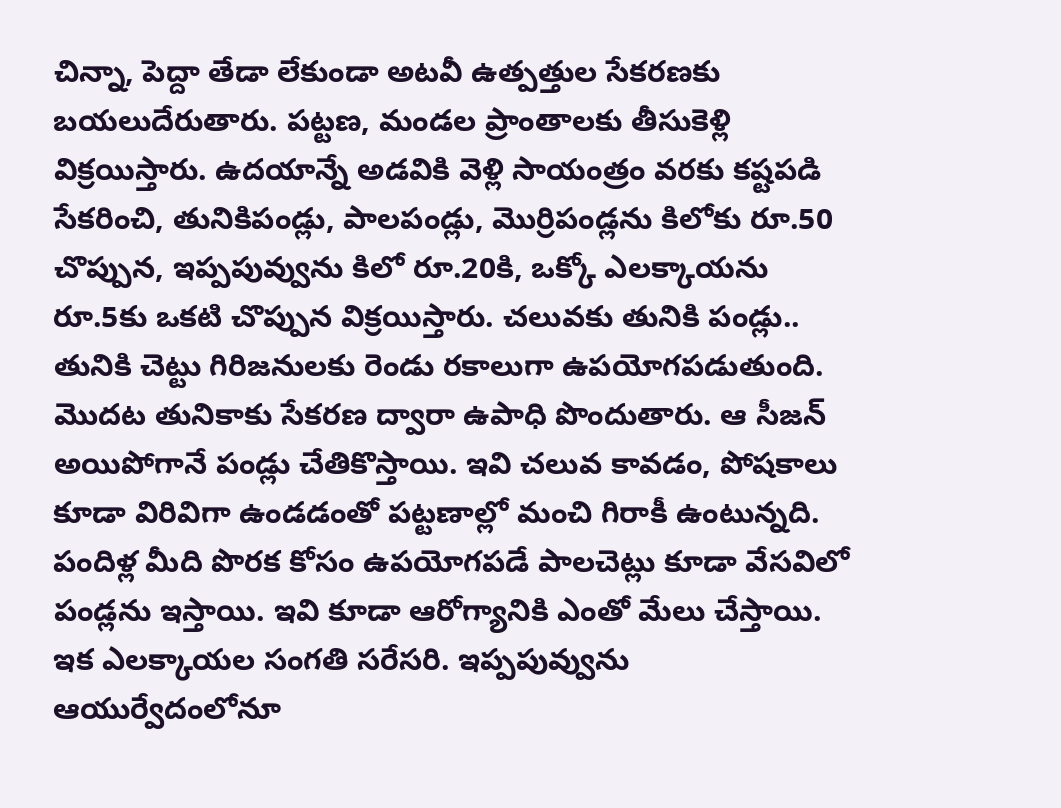చిన్నా, పెద్దా తేడా లేకుండా అటవీ ఉత్పత్తుల సేకరణకు బయలుదేరుతారు. పట్టణ, మండల ప్రాంతాలకు తీసుకెళ్లి విక్రయిస్తారు. ఉదయాన్నే అడవికి వెళ్లి సాయంత్రం వరకు కష్టపడి సేకరించి, తునికిపండ్లు, పాలపండ్లు, మొర్రిపండ్లను కిలోకు రూ.50 చొప్పున, ఇప్పపువ్వును కిలో రూ.20కి, ఒక్కో ఎలక్కాయను రూ.5కు ఒకటి చొప్పున విక్రయిస్తారు. చలువకు తునికి పండ్లు.. తునికి చెట్టు గిరిజనులకు రెండు రకాలుగా ఉపయోగపడుతుంది. మొదట తునికాకు సేకరణ ద్వారా ఉపాధి పొందుతారు. ఆ సీజన్ అయిపోగానే పండ్లు చేతికొస్తాయి. ఇవి చలువ కావడం, పోషకాలు కూడా విరివిగా ఉండడంతో పట్టణాల్లో మంచి గిరాకీ ఉంటున్నది. పందిళ్ల మీది పొరక కోసం ఉపయోగపడే పాలచెట్లు కూడా వేసవిలో పండ్లను ఇస్తాయి. ఇవి కూడా ఆరోగ్యానికి ఎంతో మేలు చేస్తాయి. ఇక ఎలక్కాయల సంగతి సరేసరి. ఇప్పపువ్వును ఆయుర్వేదంలోనూ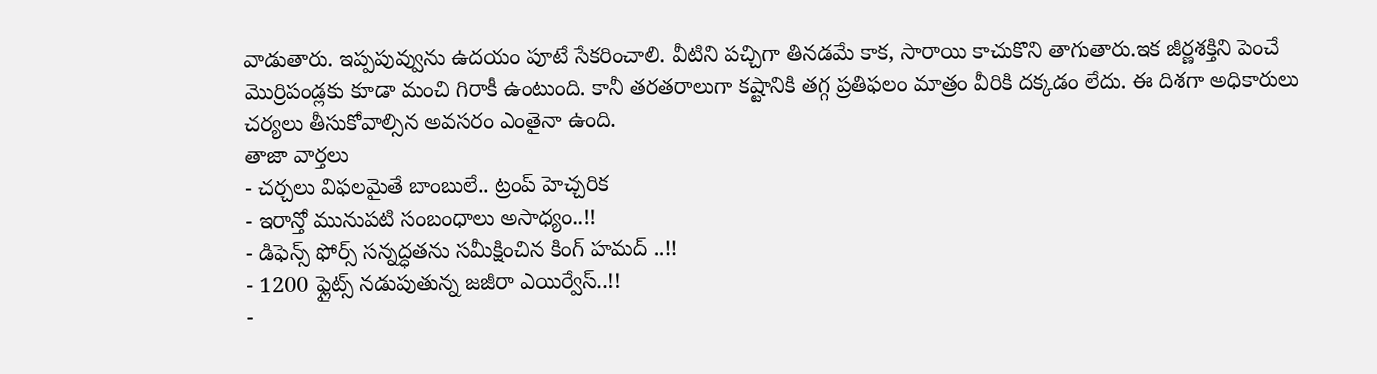వాడుతారు. ఇప్పపువ్వును ఉదయం పూటే సేకరించాలి. వీటిని పచ్చిగా తినడమే కాక, సారాయి కాచుకొని తాగుతారు.ఇక జీర్ణశక్తిని పెంచే మొర్రిపండ్లకు కూడా మంచి గిరాకీ ఉంటుంది. కానీ తరతరాలుగా కష్టానికి తగ్గ ప్రతిఫలం మాత్రం వీరికి దక్కడం లేదు. ఈ దిశగా అధికారులు చర్యలు తీసుకోవాల్సిన అవసరం ఎంతైనా ఉంది.
తాజా వార్తలు
- చర్చలు విఫలమైతే బాంబులే.. ట్రంప్ హెచ్చరిక
- ఇరాన్తో మునుపటి సంబంధాలు అసాధ్యం..!!
- డిఫెన్స్ ఫోర్స్ సన్నద్ధతను సమీక్షించిన కింగ్ హమద్ ..!!
- 1200 ఫ్లైట్స్ నడుపుతున్న జజీరా ఎయిర్వేస్..!!
-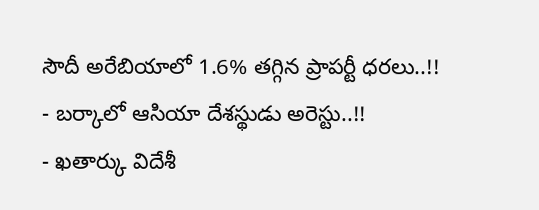సౌదీ అరేబియాలో 1.6% తగ్గిన ప్రాపర్టీ ధరలు..!!
- బర్కాలో ఆసియా దేశస్థుడు అరెస్టు..!!
- ఖతార్కు విదేశీ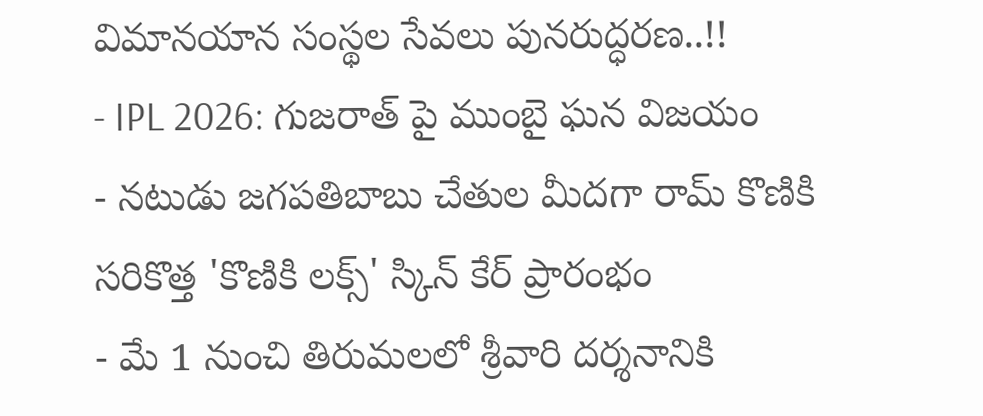విమానయాన సంస్థల సేవలు పునరుద్ధరణ..!!
- IPL 2026: గుజరాత్ పై ముంబై ఘన విజయం
- నటుడు జగపతిబాబు చేతుల మీదగా రామ్ కొణికి సరికొత్త 'కొణికి లక్స్' స్కిన్ కేర్ ప్రారంభం
- మే 1 నుంచి తిరుమలలో శ్రీవారి దర్శనానికి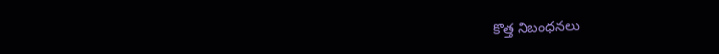కొత్త నిబంధనలు